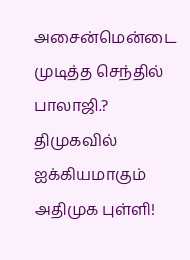அசைன்மென்டை முடித்த செந்தில் பாலாஜி.? திமுகவில் ஐக்கியமாகும் அதிமுக புள்ளி!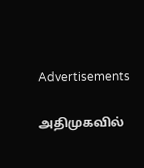Advertisements

அதிமுகவில்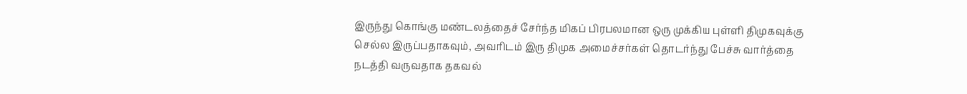இருந்து கொங்கு மண்டலத்தைச் சேர்ந்த மிகப் பிரபலமான ஒரு முக்கிய புள்ளி திமுகவுக்கு செல்ல இருப்பதாகவும், அவரிடம் இரு திமுக அமைச்சர்கள் தொடர்ந்து பேச்சு வார்த்தை நடத்தி வருவதாக தகவல்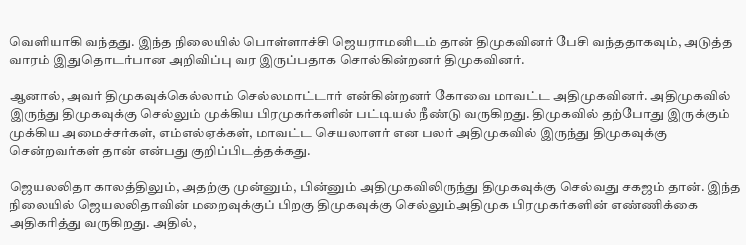வெளியாகி வந்தது. இந்த நிலையில் பொள்ளாச்சி ஜெயராமனிடம் தான் திமுகவினர் பேசி வந்ததாகவும், அடுத்த வாரம் இதுதொடர்பான அறிவிப்பு வர இருப்பதாக சொல்கின்றனர் திமுகவினர்.

ஆனால், அவர் திமுகவுக்கெல்லாம் செல்லமாட்டார் என்கின்றனர் கோவை மாவட்ட அதிமுகவினர். அதிமுகவில் இருந்து திமுகவுக்கு செல்லும் முக்கிய பிரமுகர்களின் பட்டியல் நீண்டு வருகிறது. திமுகவில் தற்போது இருக்கும் முக்கிய அமைச்சர்கள், எம்எல்ஏக்கள், மாவட்ட செயலாளர் என பலர் அதிமுகவில் இருந்து திமுகவுக்கு சென்றவர்கள் தான் என்பது குறிப்பிடத்தக்கது.

ஜெயலலிதா காலத்திலும், அதற்கு முன்னும், பின்னும் அதிமுகவிலிருந்து திமுகவுக்கு செல்வது சகஜம் தான். இந்த நிலையில் ஜெயலலிதாவின் மறைவுக்குப் பிறகு திமுகவுக்கு செல்லும்அதிமுக பிரமுகர்களின் எண்ணிக்கை அதிகரித்து வருகிறது. அதில்,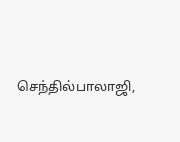செந்தில்பாலாஜி,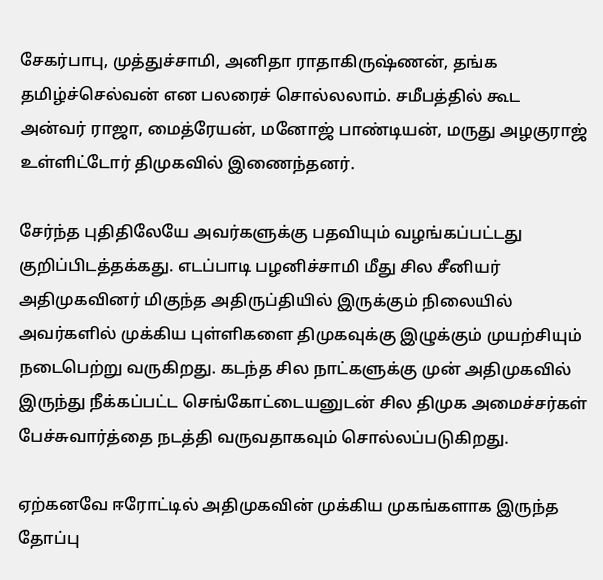சேகர்பாபு, முத்துச்சாமி, அனிதா ராதாகிருஷ்ணன், தங்க தமிழ்ச்செல்வன் என பலரைச் சொல்லலாம். சமீபத்தில் கூட அன்வர் ராஜா, மைத்ரேயன், மனோஜ் பாண்டியன், மருது அழகுராஜ் உள்ளிட்டோர் திமுகவில் இணைந்தனர்.

சேர்ந்த புதிதிலேயே அவர்களுக்கு பதவியும் வழங்கப்பட்டது குறிப்பிடத்தக்கது. எடப்பாடி பழனிச்சாமி மீது சில சீனியர் அதிமுகவினர் மிகுந்த அதிருப்தியில் இருக்கும் நிலையில் அவர்களில் முக்கிய புள்ளிகளை திமுகவுக்கு இழுக்கும் முயற்சியும் நடைபெற்று வருகிறது. கடந்த சில நாட்களுக்கு முன் அதிமுகவில் இருந்து நீக்கப்பட்ட செங்கோட்டையனுடன் சில திமுக அமைச்சர்கள் பேச்சுவார்த்தை நடத்தி வருவதாகவும் சொல்லப்படுகிறது.

ஏற்கனவே ஈரோட்டில் அதிமுகவின் முக்கிய முகங்களாக இருந்த தோப்பு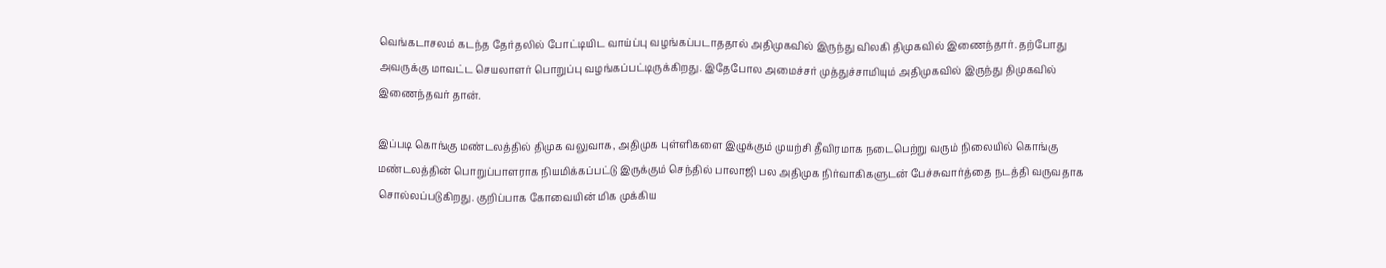வெங்கடாசலம் கடந்த தேர்தலில் போட்டியிட வாய்ப்பு வழங்கப்படாததால் அதிமுகவில் இருந்து விலகி திமுகவில் இணைந்தார். தற்போது அவருக்கு மாவட்ட செயலாளர் பொறுப்பு வழங்கப்பட்டிருக்கிறது. இதேபோல அமைச்சர் முத்துச்சாமியும் அதிமுகவில் இருந்து திமுகவில் இணைந்தவர் தான்.

இப்படி கொங்கு மண்டலத்தில் திமுக வலுவாக, அதிமுக புள்ளிகளை இழுக்கும் முயற்சி தீவிரமாக நடைபெற்று வரும் நிலையில் கொங்கு மண்டலத்தின் பொறுப்பாளராக நியமிக்கப்பட்டு இருக்கும் செந்தில் பாலாஜி பல அதிமுக நிர்வாகிகளுடன் பேச்சுவார்த்தை நடத்தி வருவதாக சொல்லப்படுகிறது. குறிப்பாக கோவையின் மிக முக்கிய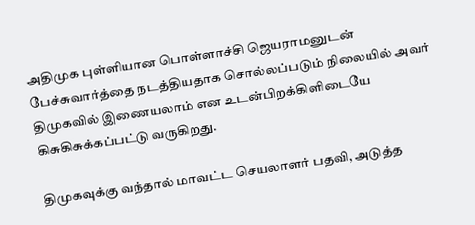அதிமுக புள்ளியான பொள்ளாச்சி ஜெயராமனுடன் பேச்சுவார்த்தை நடத்தியதாக சொல்லப்படும் நிலையில் அவர் திமுகவில் இணையலாம் என உடன்பிறக்கிளிடையே கிசுகிசுக்கப்பட்டு வருகிறது.

திமுகவுக்கு வந்தால் மாவட்ட செயலாளர் பதவி, அடுத்த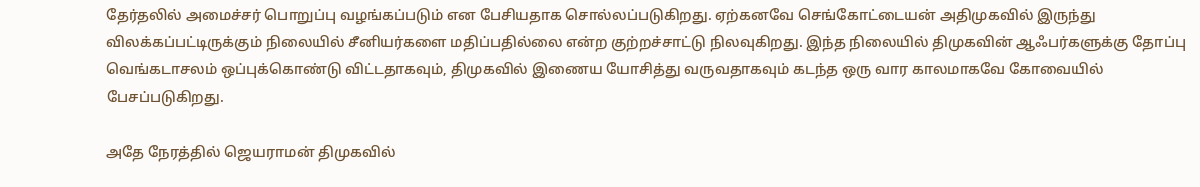தேர்தலில் அமைச்சர் பொறுப்பு வழங்கப்படும் என பேசியதாக சொல்லப்படுகிறது. ஏற்கனவே செங்கோட்டையன் அதிமுகவில் இருந்து விலக்கப்பட்டிருக்கும் நிலையில் சீனியர்களை மதிப்பதில்லை என்ற குற்றச்சாட்டு நிலவுகிறது. இந்த நிலையில் திமுகவின் ஆஃபர்களுக்கு தோப்பு வெங்கடாசலம் ஒப்புக்கொண்டு விட்டதாகவும், திமுகவில் இணைய யோசித்து வருவதாகவும் கடந்த ஒரு வார காலமாகவே கோவையில் பேசப்படுகிறது.

அதே நேரத்தில் ஜெயராமன் திமுகவில்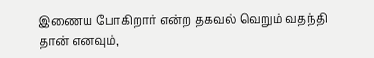இணைய போகிறார் என்ற தகவல் வெறும் வதந்தி தான் எனவும்,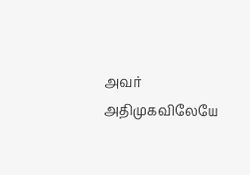அவர் அதிமுகவிலேயே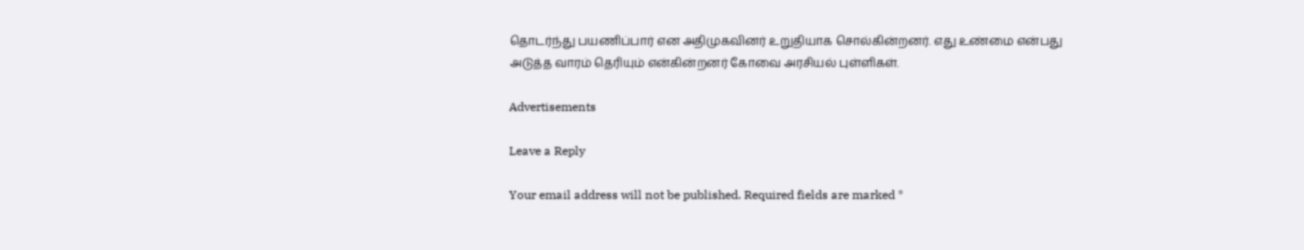தொடர்ந்து பயணிப்பார் என அதிமுகவினர் உறுதியாக சொல்கின்றனர். எது உண்மை என்பது அடுத்த வாரம் தெரியும் என்கின்றனர் கோவை அரசியல் புள்ளிகள்.

Advertisements

Leave a Reply

Your email address will not be published. Required fields are marked *